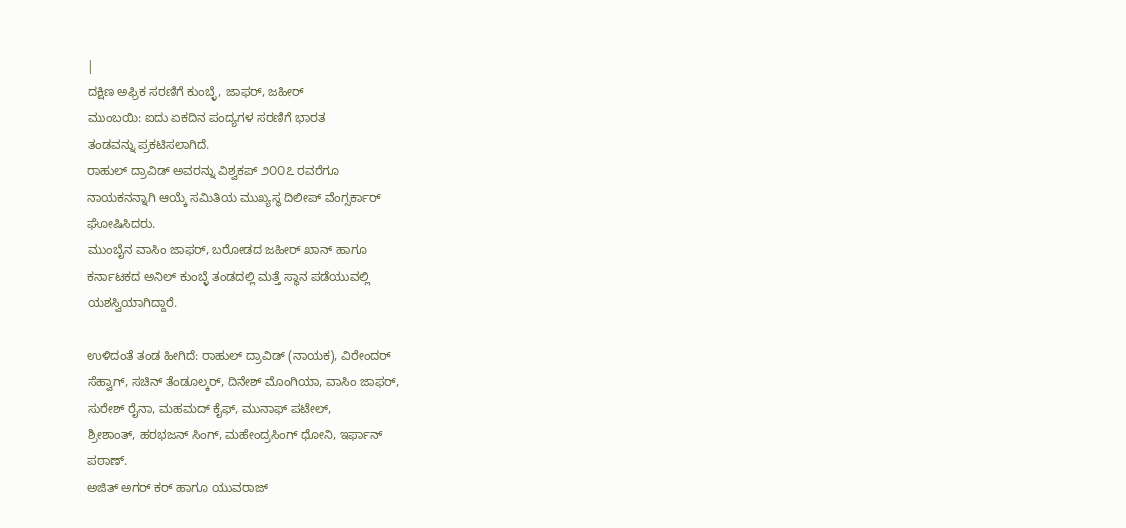|
ದಕ್ಷಿಣ ಅಫ್ರಿಕ ಸರಣಿಗೆ ಕುಂಬ್ಳೆ, ಜಾಫರ್, ಜಹೀರ್
ಮುಂಬಯಿ: ಐದು ಏಕದಿನ ಪಂದ್ಯಗಳ ಸರಣಿಗೆ ಭಾರತ
ತಂಡವನ್ನು ಪ್ರಕಟಿಸಲಾಗಿದೆ.
ರಾಹುಲ್ ದ್ರಾವಿಡ್ ಅವರನ್ನು ವಿಶ್ವಕಪ್ ೨೦೦೭ ರವರೆಗೂ
ನಾಯಕನನ್ನಾಗಿ ಆಯ್ಕೆ ಸಮಿತಿಯ ಮುಖ್ಯಸ್ಥ ದಿಲೀಪ್ ವೆಂಗ್ಸರ್ಕಾರ್
ಘೋಷಿಸಿದರು.
ಮುಂಬೈನ ವಾಸಿಂ ಜಾಫರ್, ಬರೋಡದ ಜಹೀರ್ ಖಾನ್ ಹಾಗೂ
ಕರ್ನಾಟಕದ ಅನಿಲ್ ಕುಂಬ್ಳೆ ತಂಡದಲ್ಲಿ ಮತ್ತೆ ಸ್ಥಾನ ಪಡೆಯುವಲ್ಲಿ
ಯಶಸ್ವಿಯಾಗಿದ್ದಾರೆ.

ಉಳಿದಂತೆ ತಂಡ ಹೀಗಿದೆ: ರಾಹುಲ್ ದ್ರಾವಿಡ್ (ನಾಯಕ), ವಿರೇಂದರ್
ಸೆಹ್ವಾಗ್, ಸಚಿನ್ ತೆಂಡೂಲ್ಕರ್, ದಿನೇಶ್ ಮೊಂಗಿಯಾ, ವಾಸಿಂ ಜಾಫರ್,
ಸುರೇಶ್ ರೈನಾ, ಮಹಮದ್ ಕೈಫ್, ಮುನಾಫ್ ಪಟೇಲ್,
ಶ್ರೀಶಾಂತ್, ಹರಭಜನ್ ಸಿಂಗ್, ಮಹೇಂದ್ರಸಿಂಗ್ ಧೋನಿ, ಇರ್ಫಾನ್
ಪಠಾಣ್.
ಅಜಿತ್ ಅಗರ್ ಕರ್ ಹಾಗೂ ಯುವರಾಜ್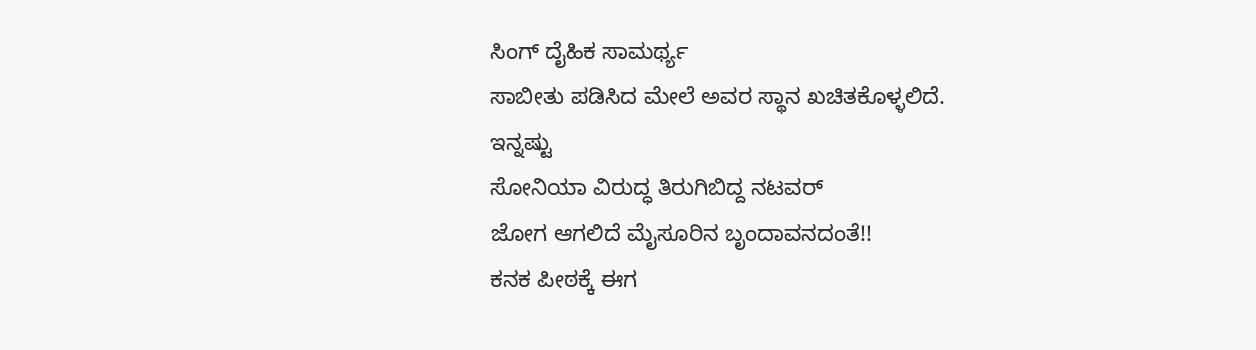ಸಿಂಗ್ ದೈಹಿಕ ಸಾಮರ್ಥ್ಯ
ಸಾಬೀತು ಪಡಿಸಿದ ಮೇಲೆ ಅವರ ಸ್ಥಾನ ಖಚಿತಕೊಳ್ಳಲಿದೆ.
ಇನ್ನಷ್ಟು
ಸೋನಿಯಾ ವಿರುದ್ಧ ತಿರುಗಿಬಿದ್ದ ನಟವರ್
ಜೋಗ ಆಗಲಿದೆ ಮೈಸೂರಿನ ಬೃಂದಾವನದಂತೆ!!
ಕನಕ ಪೀಠಕ್ಕೆ ಈಗ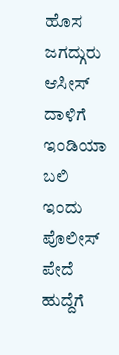ಹೊಸ ಜಗದ್ಗುರು
ಆಸೀಸ್ ದಾಳಿಗೆ ಇಂಡಿಯಾ ಬಲಿ
ಇಂದು ಪೊಲೀಸ್ ಪೇದೆ ಹುದ್ದೆಗೆ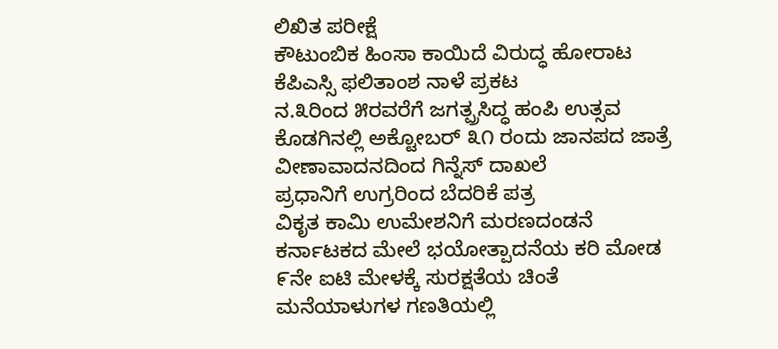ಲಿಖಿತ ಪರೀಕ್ಷೆ
ಕೌಟುಂಬಿಕ ಹಿಂಸಾ ಕಾಯಿದೆ ವಿರುದ್ಧ ಹೋರಾಟ
ಕೆಪಿಎಸ್ಸಿ ಫಲಿತಾಂಶ ನಾಳೆ ಪ್ರಕಟ
ನ.೩ರಿಂದ ೫ರವರೆಗೆ ಜಗತ್ಪ್ರಸಿದ್ಧ ಹಂಪಿ ಉತ್ಸವ
ಕೊಡಗಿನಲ್ಲಿ ಅಕ್ಟೋಬರ್ ೩೧ ರಂದು ಜಾನಪದ ಜಾತ್ರೆ
ವೀಣಾವಾದನದಿಂದ ಗಿನ್ನೆಸ್ ದಾಖಲೆ
ಪ್ರಧಾನಿಗೆ ಉಗ್ರರಿಂದ ಬೆದರಿಕೆ ಪತ್ರ
ವಿಕೃತ ಕಾಮಿ ಉಮೇಶನಿಗೆ ಮರಣದಂಡನೆ
ಕರ್ನಾಟಕದ ಮೇಲೆ ಭಯೋತ್ಪಾದನೆಯ ಕರಿ ಮೋಡ
೯ನೇ ಐಟಿ ಮೇಳಕ್ಕೆ ಸುರಕ್ಷತೆಯ ಚಿಂತೆ
ಮನೆಯಾಳುಗಳ ಗಣತಿಯಲ್ಲಿ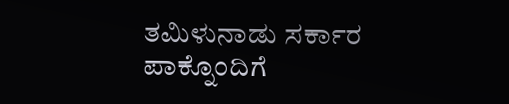ತಮಿಳುನಾಡು ಸರ್ಕಾರ
ಪಾಕ್ನೊಂದಿಗೆ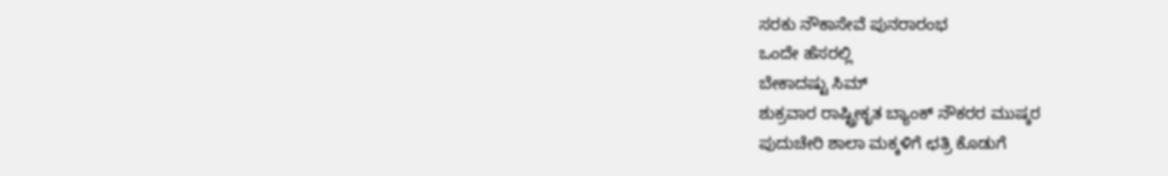ಸರಕು ನೌಕಾಸೇವೆ ಪುನರಾರಂಭ
ಒಂದೇ ಹೆಸರಲ್ಲಿ
ಬೇಕಾದಷ್ಟು ಸಿಮ್
ಶುಕ್ರವಾರ ರಾಷ್ಟ್ರೀಕೃತ ಬ್ಯಾಂಕ್ ನೌಕರರ ಮುಷ್ಕರ
ಪುದುಚೇರಿ ಶಾಲಾ ಮಕ್ಕಳಿಗೆ ಛತ್ರಿ ಕೊಡುಗೆ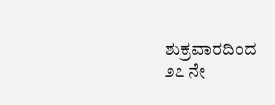ಶುಕ್ರವಾರದಿಂದ ೨೭ ನೇ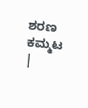ಶರಣ ಕಮ್ಮಟ
|